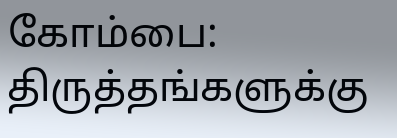கோம்பை: திருத்தங்களுக்கு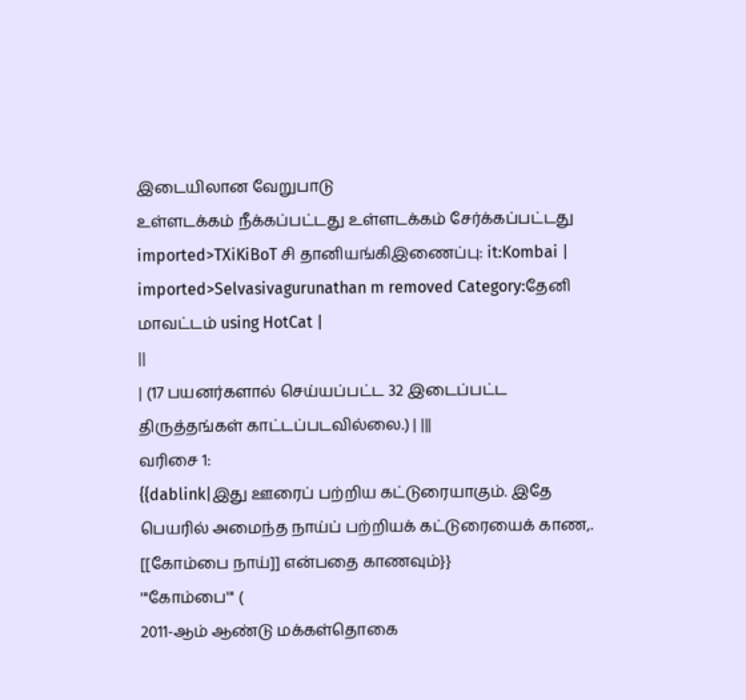இடையிலான வேறுபாடு
உள்ளடக்கம் நீக்கப்பட்டது உள்ளடக்கம் சேர்க்கப்பட்டது
imported>TXiKiBoT சி தானியங்கிஇணைப்பு: it:Kombai |
imported>Selvasivagurunathan m removed Category:தேனி மாவட்டம் using HotCat |
||
| (17 பயனர்களால் செய்யப்பட்ட 32 இடைப்பட்ட திருத்தங்கள் காட்டப்படவில்லை.) | |||
வரிசை 1:
{{dablink|இது ஊரைப் பற்றிய கட்டுரையாகும். இதே பெயரில் அமைந்த நாய்ப் பற்றியக் கட்டுரையைக் காண,. [[கோம்பை நாய்]] என்பதை காணவும்}}
'''கோம்பை''' (
2011-ஆம் ஆண்டு மக்கள்தொகை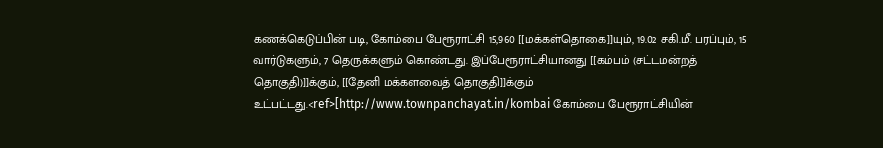கணக்கெடுப்பின் படி, கோம்பை பேரூராட்சி 15,960 [[மக்கள்தொகை]]யும், 19.02 சகி.மீ. பரப்பும், 15 வார்டுகளும், 7 தெருக்களும் கொண்டது. இப்பேரூராட்சியானது [[கம்பம் (சட்டமன்றத் தொகுதி)]]க்கும், [[தேனி மக்களவைத் தொகுதி]]க்கும் உட்பட்டது.<ref>[http://www.townpanchayat.in/kombai கோம்பை பேரூராட்சியின்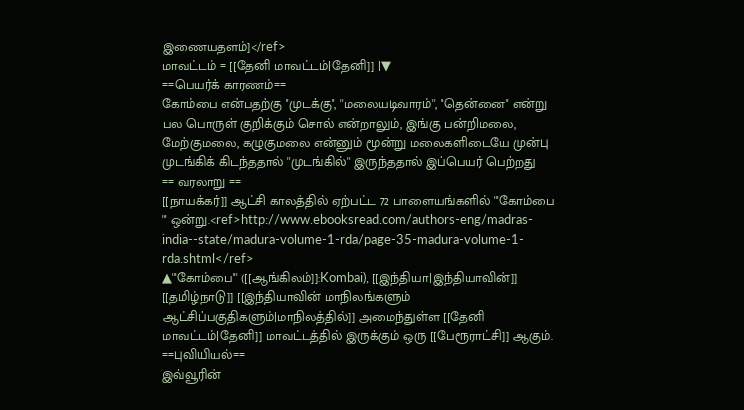இணையதளம்]</ref>
மாவட்டம் = [[தேனி மாவட்டம்|தேனி]] |▼
==பெயர்க் காரணம்==
கோம்பை என்பதற்கு ''முடக்கு'', ''மலையடிவாரம்'', ''தென்னை'' என்று பல பொருள் குறிக்கும் சொல் என்றாலும், இங்கு பன்றிமலை, மேற்குமலை, கழுகுமலை என்னும் மூன்று மலைகளிடையே முன்பு முடங்கிக் கிடந்ததால் ''முடங்கில்'' இருந்ததால் இப்பெயர் பெற்றது
== வரலாறு ==
[[நாயக்கர்]] ஆட்சி காலத்தில் ஏற்பட்ட 72 பாளையங்களில் '''கோம்பை ''' ஒன்று.<ref>http://www.ebooksread.com/authors-eng/madras-india--state/madura-volume-1-rda/page-35-madura-volume-1-rda.shtml</ref>
▲'''கோம்பை''' ([[ஆங்கிலம்]]:Kombai), [[இந்தியா|இந்தியாவின்]] [[தமிழ்நாடு]] [[இந்தியாவின் மாநிலங்களும் ஆட்சிப்பகுதிகளும்|மாநிலத்தில்]] அமைந்துள்ள [[தேனி மாவட்டம்|தேனி]] மாவட்டத்தில் இருக்கும் ஒரு [[பேரூராட்சி]] ஆகும்.
==புவியியல்==
இவ்வூரின்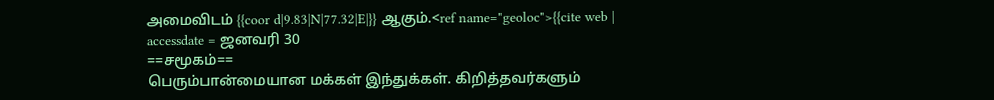அமைவிடம் {{coor d|9.83|N|77.32|E|}} ஆகும்.<ref name="geoloc">{{cite web | accessdate = ஜனவரி 30
==சமூகம்==
பெரும்பான்மையான மக்கள் இந்துக்கள். கிறித்தவர்களும்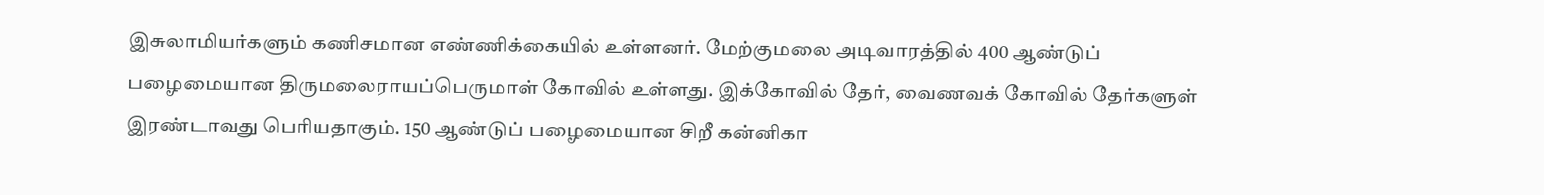இசுலாமியர்களும் கணிசமான எண்ணிக்கையில் உள்ளனர். மேற்குமலை அடிவாரத்தில் 400 ஆண்டுப் பழைமையான திருமலைராயப்பெருமாள் கோவில் உள்ளது. இக்கோவில் தேர், வைணவக் கோவில் தேர்களுள் இரண்டாவது பெரியதாகும். 150 ஆண்டுப் பழைமையான சிறீ கன்னிகா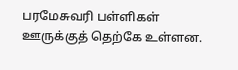பரமேசுவரி பள்ளிகள் ஊருக்குத் தெற்கே உள்ளன.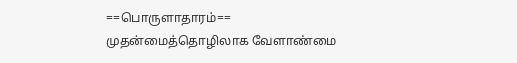==பொருளாதாரம்==
முதன்மைத்தொழிலாக வேளாண்மை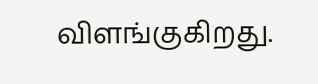விளங்குகிறது.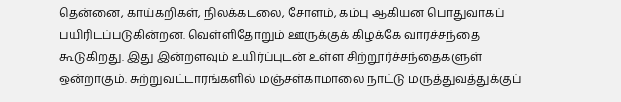தென்னை, காய்கறிகள், நிலக்கடலை, சோளம், கம்பு ஆகியன பொதுவாகப் பயிரிடப்படுகின்றன. வெள்ளிதோறும் ஊருக்குக் கிழக்கே வாரச்சந்தை கூடுகிறது. இது இன்றளவும் உயிர்ப்புடன் உள்ள சிற்றூர்ச்சந்தைகளுள் ஒன்றாகும். சுற்றுவட்டாரங்களில் மஞ்சள்காமாலை நாட்டு மருத்துவத்துக்குப்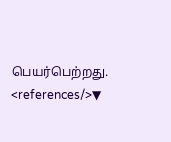பெயர்பெற்றது.
<references/>▼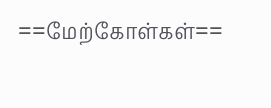==மேற்கோள்கள்==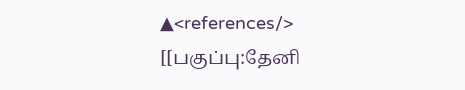▲<references/>
[[பகுப்பு:தேனி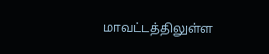மாவட்டத்திலுள்ள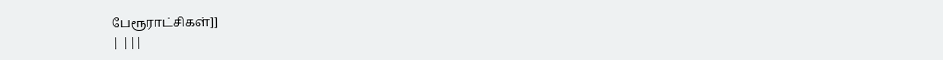பேரூராட்சிகள்]]
| |||